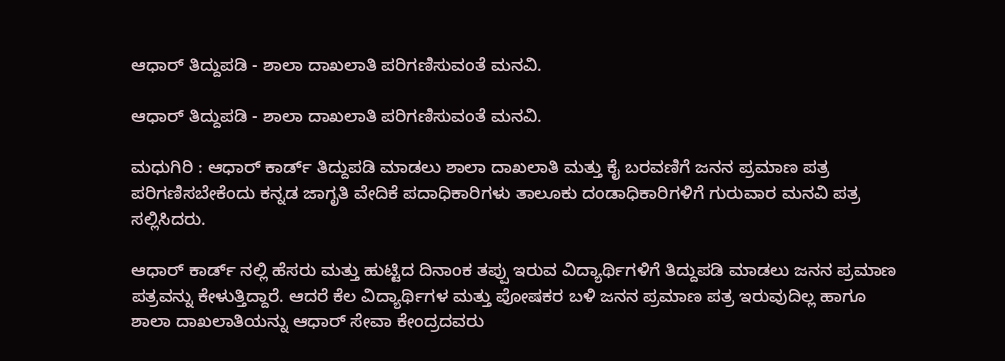ಆಧಾರ್ ತಿದ್ದುಪಡಿ - ಶಾಲಾ ದಾಖಲಾತಿ ಪರಿಗಣಿಸುವಂತೆ ಮನವಿ.

ಆಧಾರ್ ತಿದ್ದುಪಡಿ - ಶಾಲಾ ದಾಖಲಾತಿ ಪರಿಗಣಿಸುವಂತೆ ಮನವಿ.

ಮಧುಗಿರಿ : ಆಧಾರ್ ಕಾರ್ಡ್ ತಿದ್ದುಪಡಿ ಮಾಡಲು ಶಾಲಾ ದಾಖಲಾತಿ ಮತ್ತು ಕೈ ಬರವಣಿಗೆ ಜನನ ಪ್ರಮಾಣ ಪತ್ರ ಪರಿಗಣಿಸಬೇಕೆಂದು ಕನ್ನಡ ಜಾಗೃತಿ ವೇದಿಕೆ ಪದಾಧಿಕಾರಿಗಳು ತಾಲೂಕು ದಂಡಾಧಿಕಾರಿಗಳಿಗೆ ಗುರುವಾರ ಮನವಿ ಪತ್ರ ಸಲ್ಲಿಸಿದರು.

ಆಧಾರ್ ಕಾರ್ಡ್ ನಲ್ಲಿ ಹೆಸರು ಮತ್ತು ಹುಟ್ಟಿದ ದಿನಾಂಕ ತಪ್ಪು ಇರುವ ವಿದ್ಯಾರ್ಥಿಗಳಿಗೆ ತಿದ್ದುಪಡಿ ಮಾಡಲು ಜನನ ಪ್ರಮಾಣ ಪತ್ರವನ್ನು ಕೇಳುತ್ತಿದ್ದಾರೆ. ಆದರೆ ಕೆಲ ವಿದ್ಯಾರ್ಥಿಗಳ ಮತ್ತು ಪೋಷಕರ ಬಳಿ ಜನನ ಪ್ರಮಾಣ ಪತ್ರ ಇರುವುದಿಲ್ಲ ಹಾಗೂ ಶಾಲಾ ದಾಖಲಾತಿಯನ್ನು ಆಧಾರ್ ಸೇವಾ ಕೇಂದ್ರದವರು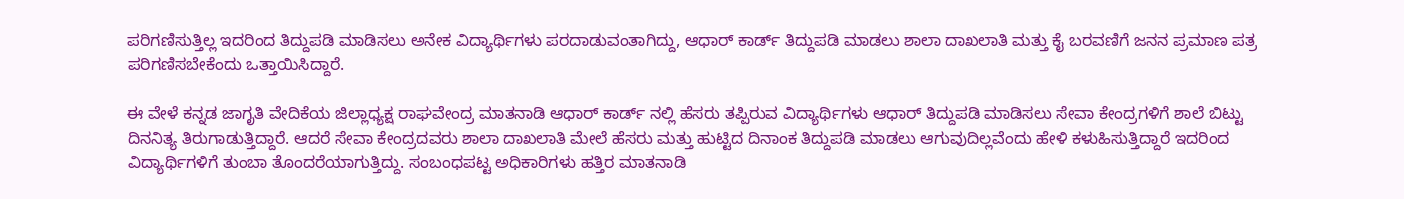ಪರಿಗಣಿಸುತ್ತಿಲ್ಲ ಇದರಿಂದ ತಿದ್ದುಪಡಿ ಮಾಡಿಸಲು ಅನೇಕ ವಿದ್ಯಾರ್ಥಿಗಳು ಪರದಾಡುವಂತಾಗಿದ್ದು, ಆಧಾರ್ ಕಾರ್ಡ್ ತಿದ್ದುಪಡಿ ಮಾಡಲು ಶಾಲಾ ದಾಖಲಾತಿ ಮತ್ತು ಕೈ ಬರವಣಿಗೆ ಜನನ ಪ್ರಮಾಣ ಪತ್ರ ಪರಿಗಣಿಸಬೇಕೆಂದು ಒತ್ತಾಯಿಸಿದ್ದಾರೆ.

ಈ ವೇಳೆ ಕನ್ನಡ ಜಾಗೃತಿ ವೇದಿಕೆಯ ಜಿಲ್ಲಾಧ್ಯಕ್ಷ ರಾಘವೇಂದ್ರ ಮಾತನಾಡಿ ಆಧಾರ್ ಕಾರ್ಡ್ ನಲ್ಲಿ ಹೆಸರು ತಪ್ಪಿರುವ ವಿದ್ಯಾರ್ಥಿಗಳು ಆಧಾರ್ ತಿದ್ದುಪಡಿ ಮಾಡಿಸಲು ಸೇವಾ ಕೇಂದ್ರಗಳಿಗೆ ಶಾಲೆ ಬಿಟ್ಟು ದಿನನಿತ್ಯ ತಿರುಗಾಡುತ್ತಿದ್ದಾರೆ. ಆದರೆ ಸೇವಾ ಕೇಂದ್ರದವರು ಶಾಲಾ ದಾಖಲಾತಿ ಮೇಲೆ ಹೆಸರು ಮತ್ತು ಹುಟ್ಟಿದ ದಿನಾಂಕ ತಿದ್ದುಪಡಿ ಮಾಡಲು ಆಗುವುದಿಲ್ಲವೆಂದು ಹೇಳಿ ಕಳುಹಿಸುತ್ತಿದ್ದಾರೆ ಇದರಿಂದ ವಿದ್ಯಾರ್ಥಿಗಳಿಗೆ ತುಂಬಾ ತೊಂದರೆಯಾಗುತ್ತಿದ್ದು. ಸಂಬಂಧಪಟ್ಟ ಅಧಿಕಾರಿಗಳು ಹತ್ತಿರ ಮಾತನಾಡಿ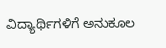ವಿದ್ಯಾರ್ಥಿಗಳಿಗೆ ಅನುಕೂಲ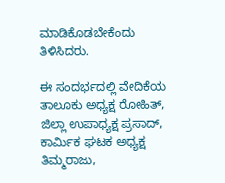ಮಾಡಿಕೊಡಬೇಕೆಂದು ತಿಳಿಸಿದರು.

ಈ ಸಂದರ್ಭದಲ್ಲಿ ವೇದಿಕೆಯ ತಾಲೂಕು ಅಧ್ಯಕ್ಷ ರೋಹಿತ್, ಜಿಲ್ಲಾ ಉಪಾಧ್ಯಕ್ಷ ಪ್ರಸಾದ್, ಕಾರ್ಮಿಕ ಘಟಕ ಅಧ್ಯಕ್ಷ ತಿಮ್ಮರಾಜು,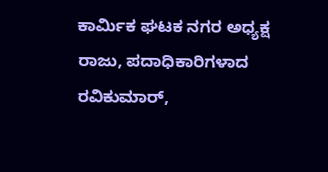ಕಾರ್ಮಿಕ ಘಟಕ ನಗರ ಅಧ್ಯಕ್ಷ ರಾಜು, ಪದಾಧಿಕಾರಿಗಳಾದ ರವಿಕುಮಾರ್,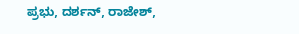ಪ್ರಭು, ದರ್ಶನ್, ರಾಜೇಶ್,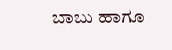ಬಾಬು ಹಾಗೂ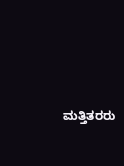ಮತ್ತಿತರರು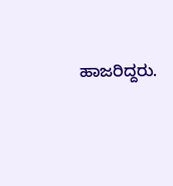ಹಾಜರಿದ್ದರು.